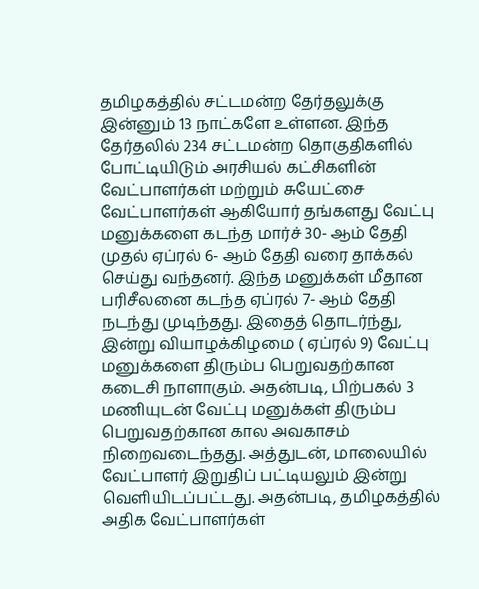தமிழகத்தில் சட்டமன்ற தேர்தலுக்கு இன்னும் 13 நாட்களே உள்ளன. இந்த தேர்தலில் 234 சட்டமன்ற தொகுதிகளில் போட்டியிடும் அரசியல் கட்சிகளின் வேட்பாளர்கள் மற்றும் சுயேட்சை வேட்பாளர்கள் ஆகியோர் தங்களது வேட்பு மனுக்களை கடந்த மார்ச் 30- ஆம் தேதி முதல் ஏப்ரல் 6- ஆம் தேதி வரை தாக்கல் செய்து வந்தனர். இந்த மனுக்கள் மீதான பரிசீலனை கடந்த ஏப்ரல் 7- ஆம் தேதி நடந்து முடிந்தது. இதைத் தொடர்ந்து, இன்று வியாழக்கிழமை ( ஏப்ரல் 9) வேட்பு மனுக்களை திரும்ப பெறுவதற்கான கடைசி நாளாகும். அதன்படி, பிற்பகல் 3 மணியுடன் வேட்பு மனுக்கள் திரும்ப பெறுவதற்கான கால அவகாசம் நிறைவடைந்தது. அத்துடன், மாலையில் வேட்பாளர் இறுதிப் பட்டியலும் இன்று வெளியிடப்பட்டது. அதன்படி, தமிழகத்தில் அதிக வேட்பாளர்கள்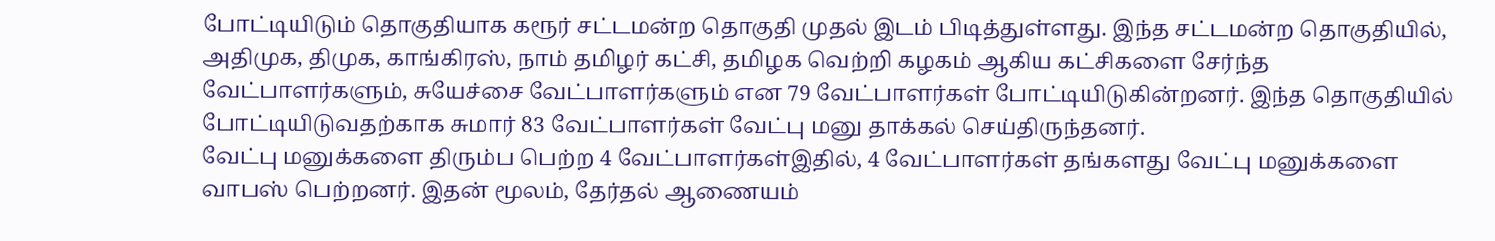போட்டியிடும் தொகுதியாக கரூர் சட்டமன்ற தொகுதி முதல் இடம் பிடித்துள்ளது. இந்த சட்டமன்ற தொகுதியில், அதிமுக, திமுக, காங்கிரஸ், நாம் தமிழர் கட்சி, தமிழக வெற்றி கழகம் ஆகிய கட்சிகளை சேர்ந்த வேட்பாளர்களும், சுயேச்சை வேட்பாளர்களும் என 79 வேட்பாளர்கள் போட்டியிடுகின்றனர். இந்த தொகுதியில் போட்டியிடுவதற்காக சுமார் 83 வேட்பாளர்கள் வேட்பு மனு தாக்கல் செய்திருந்தனர்.
வேட்பு மனுக்களை திரும்ப பெற்ற 4 வேட்பாளர்கள்இதில், 4 வேட்பாளர்கள் தங்களது வேட்பு மனுக்களை வாபஸ் பெற்றனர். இதன் மூலம், தேர்தல் ஆணையம்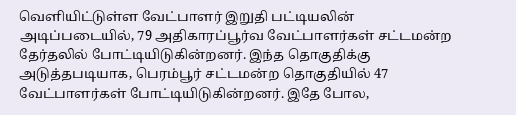வெளியிட்டுள்ள வேட்பாளர் இறுதி பட்டியலின் அடிப்படையில், 79 அதிகாரப்பூர்வ வேட்பாளர்கள் சட்டமன்ற தேர்தலில் போட்டியிடுகின்றனர். இந்த தொகுதிக்கு அடுத்தபடியாக, பெரம்பூர் சட்டமன்ற தொகுதியில் 47 வேட்பாளர்கள் போட்டியிடுகின்றனர். இதே போல,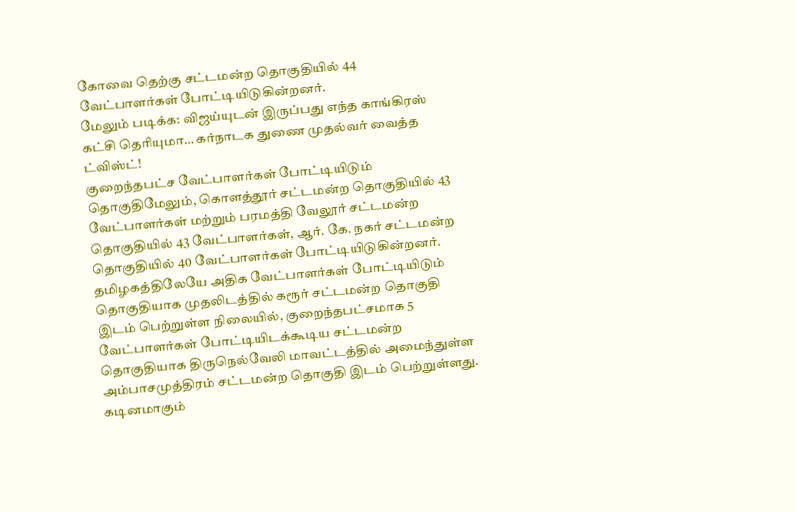கோவை தெற்கு சட்டமன்ற தொகுதியில் 44 வேட்பாளர்கள் போட்டியிடுகின்றனர்.
மேலும் படிக்க: விஜய்யுடன் இருப்பது எந்த காங்கிரஸ் கட்சி தெரியுமா… கர்நாடக துணை முதல்வர் வைத்த ட்விஸ்ட்!
குறைந்தபட்ச வேட்பாளர்கள் போட்டியிடும் தொகுதிமேலும், கொளத்தூர் சட்டமன்ற தொகுதியில் 43 வேட்பாளர்கள் மற்றும் பரமத்தி வேலூர் சட்டமன்ற தொகுதியில் 43 வேட்பாளர்கள், ஆர். கே. நகர் சட்டமன்ற தொகுதியில் 40 வேட்பாளர்கள் போட்டியிடுகின்றனர். தமிழகத்திலேயே அதிக வேட்பாளர்கள் போட்டியிடும் தொகுதியாக முதலிடத்தில் கரூர் சட்டமன்ற தொகுதி இடம் பெற்றுள்ள நிலையில், குறைந்தபட்சமாக 5 வேட்பாளர்கள் போட்டியிடக்கூடிய சட்டமன்ற தொகுதியாக திருநெல்வேலி மாவட்டத்தில் அமைந்துள்ள அம்பாசமுத்திரம் சட்டமன்ற தொகுதி இடம் பெற்றுள்ளது.
கடினமாகும்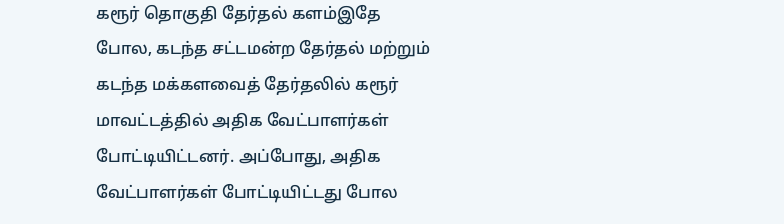கரூர் தொகுதி தேர்தல் களம்இதே போல, கடந்த சட்டமன்ற தேர்தல் மற்றும் கடந்த மக்களவைத் தேர்தலில் கரூர் மாவட்டத்தில் அதிக வேட்பாளர்கள் போட்டியிட்டனர். அப்போது, அதிக வேட்பாளர்கள் போட்டியிட்டது போல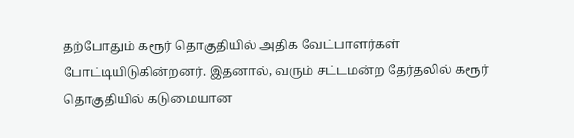தற்போதும் கரூர் தொகுதியில் அதிக வேட்பாளர்கள் போட்டியிடுகின்றனர். இதனால், வரும் சட்டமன்ற தேர்தலில் கரூர் தொகுதியில் கடுமையான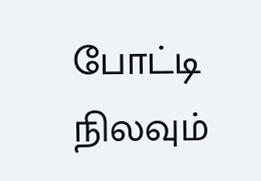போட்டி நிலவும்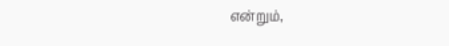என்றும்,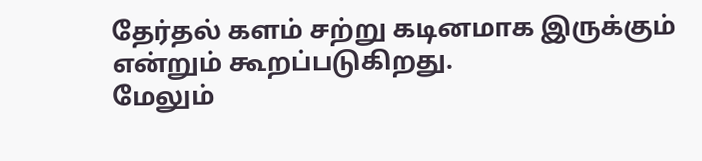தேர்தல் களம் சற்று கடினமாக இருக்கும் என்றும் கூறப்படுகிறது.
மேலும்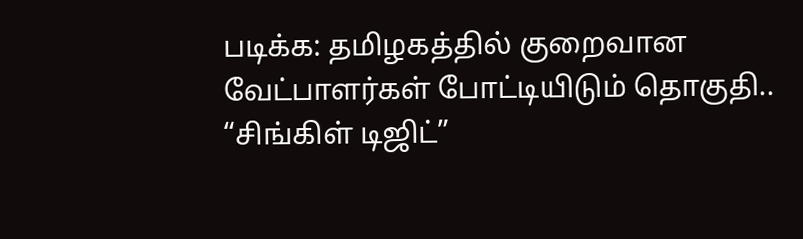படிக்க: தமிழகத்தில் குறைவான வேட்பாளர்கள் போட்டியிடும் தொகுதி.. “சிங்கிள் டிஜிட்”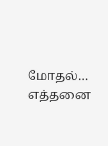மோதல்… எத்தனை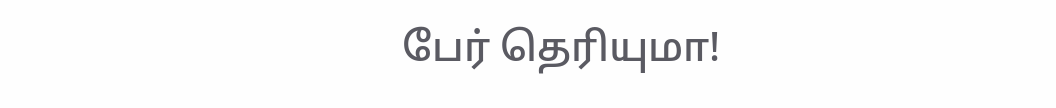பேர் தெரியுமா!